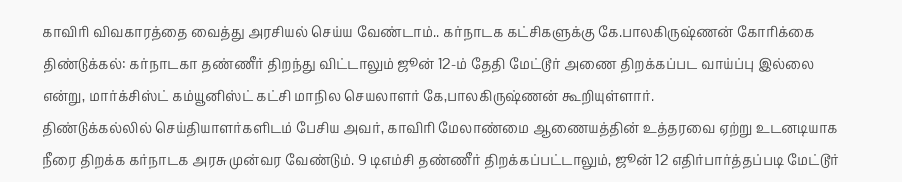காவிரி விவகாரத்தை வைத்து அரசியல் செய்ய வேண்டாம்.. கர்நாடக கட்சிகளுக்கு கே.பாலகிருஷ்ணன் கோரிக்கை
திண்டுக்கல்: கர்நாடகா தண்ணீர் திறந்து விட்டாலும் ஜூன் 12-ம் தேதி மேட்டூர் அணை திறக்கப்பட வாய்ப்பு இல்லை என்று, மார்க்சிஸ்ட் கம்யூனிஸ்ட் கட்சி மாநில செயலாளர் கே,பாலகிருஷ்ணன் கூறியுள்ளார்.
திண்டுக்கல்லில் செய்தியாளர்களிடம் பேசிய அவர், காவிாி மேலாண்மை ஆணையத்தின் உத்தரவை ஏற்று உடனடியாக நீரை திறக்க கர்நாடக அரசு முன்வர வேண்டும். 9 டிஎம்சி தண்ணீர் திறக்கப்பட்டாலும், ஜூன் 12 எதிர்பார்த்தப்படி மேட்டூர்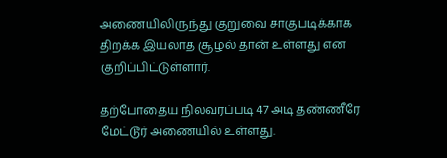அணையிலிருந்து குறுவை சாகுபடிக்காக திறக்க இயலாத சூழல் தான் உள்ளது என குறிப்பிட்டுள்ளார்.

தற்போதைய நிலவரப்படி 47 அடி தண்ணீரே மேட்டூர் அணையில் உள்ளது.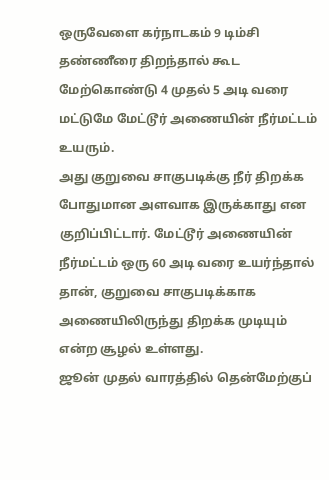ஒருவேளை கர்நாடகம் 9 டிம்சி தண்ணீரை திறந்தால் கூட மேற்கொண்டு 4 முதல் 5 அடி வரை மட்டுமே மேட்டூர் அணையின் நீர்மட்டம் உயரும்.
அது குறுவை சாகுபடிக்கு நீர் திறக்க போதுமான அளவாக இருக்காது என குறிப்பிட்டார். மேட்டூர் அணையின் நீர்மட்டம் ஒரு 60 அடி வரை உயர்ந்தால் தான், குறுவை சாகுபடிக்காக அணையிலிருந்து திறக்க முடியும் என்ற சூழல் உள்ளது.
ஜூன் முதல் வாரத்தில் தென்மேற்குப்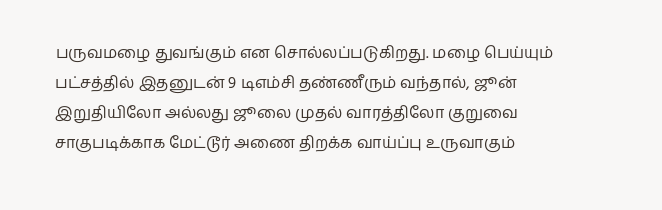பருவமழை துவங்கும் என சொல்லப்படுகிறது. மழை பெய்யும் பட்சத்தில் இதனுடன் 9 டிஎம்சி தண்ணீரும் வந்தால், ஜூன் இறுதியிலோ அல்லது ஜூலை முதல் வாரத்திலோ குறுவை சாகுபடிக்காக மேட்டூர் அணை திறக்க வாய்ப்பு உருவாகும்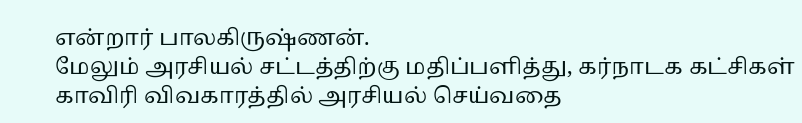என்றார் பாலகிருஷ்ணன்.
மேலும் அரசியல் சட்டத்திற்கு மதிப்பளித்து, கர்நாடக கட்சிகள் காவிரி விவகாரத்தில் அரசியல் செய்வதை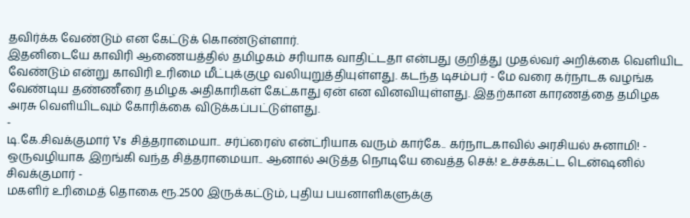தவிர்க்க வேண்டும் என கேட்டுக் கொண்டுள்ளார்.
இதனிடையே காவிரி ஆணையத்தில் தமிழகம் சரியாக வாதிட்டதா என்பது குறித்து முதல்வர் அறிக்கை வெளியிட வேண்டும் என்று காவிரி உரிமை மீட்புக்குழு வலியுறுத்தியுள்ளது. கடந்த டிசம்பர் - மே வரை கர்நாடக வழங்க வேண்டிய தண்ணீரை தமிழக அதிகாரிகள் கேட்காது ஏன் என வினவியுள்ளது. இதற்கான காரணத்தை தமிழக அரசு வெளியிடவும் கோரிக்கை விடுக்கப்பட்டுள்ளது.
-
டி.கே.சிவக்குமார் Vs சித்தராமையா.. சர்ப்ரைஸ் என்ட்ரியாக வரும் கார்கே.. கர்நாடகாவில் அரசியல் சுனாமி! -
ஒருவழியாக இறங்கி வந்த சித்தராமையா.. ஆனால் அடுத்த நொடியே வைத்த செக்! உச்சக்கட்ட டென்ஷனில் சிவக்குமார் -
மகளிர் உரிமைத் தொகை ரூ.2500 இருக்கட்டும், புதிய பயனாளிகளுக்கு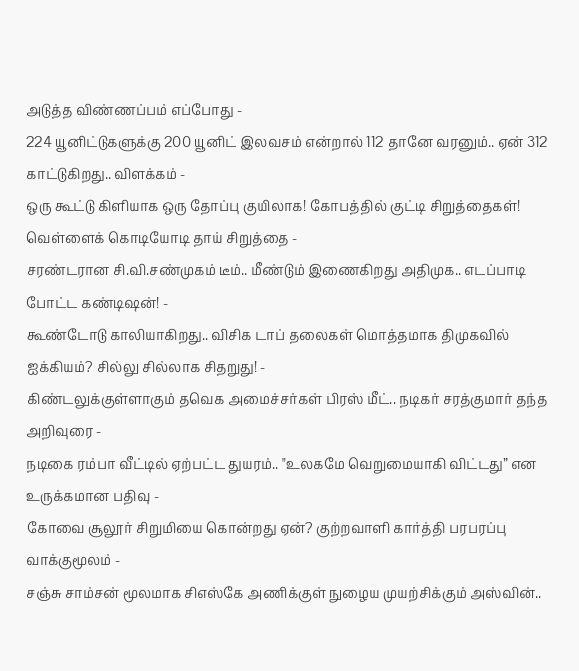அடுத்த விண்ணப்பம் எப்போது -
224 யூனிட்டுகளுக்கு 200 யூனிட் இலவசம் என்றால் 112 தானே வரனும்.. ஏன் 312 காட்டுகிறது.. விளக்கம் -
ஒரு கூட்டு கிளியாக ஒரு தோப்பு குயிலாக! கோபத்தில் குட்டி சிறுத்தைகள்! வெள்ளைக் கொடியோடி தாய் சிறுத்தை -
சரண்டரான சி.வி.சண்முகம் டீம்.. மீண்டும் இணைகிறது அதிமுக.. எடப்பாடி போட்ட கண்டிஷன்! -
கூண்டோடு காலியாகிறது.. விசிக டாப் தலைகள் மொத்தமாக திமுகவில் ஐக்கியம்? சில்லு சில்லாக சிதறுது! -
கிண்டலுக்குள்ளாகும் தவெக அமைச்சர்கள் பிரஸ் மீட்.. நடிகர் சரத்குமார் தந்த அறிவுரை -
நடிகை ரம்பா வீட்டில் ஏற்பட்ட துயரம்.. "உலகமே வெறுமையாகி விட்டது” என உருக்கமான பதிவு -
கோவை சூலூர் சிறுமியை கொன்றது ஏன்? குற்றவாளி கார்த்தி பரபரப்பு வாக்குமூலம் -
சஞ்சு சாம்சன் மூலமாக சிஎஸ்கே அணிக்குள் நுழைய முயற்சிக்கும் அஸ்வின்..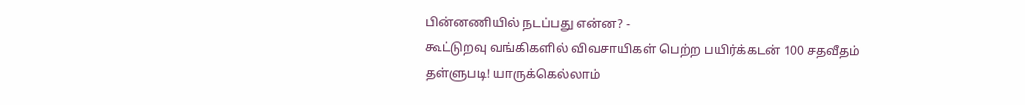பின்னணியில் நடப்பது என்ன? -
கூட்டுறவு வங்கிகளில் விவசாயிகள் பெற்ற பயிர்க்கடன் 100 சதவீதம் தள்ளுபடி! யாருக்கெல்லாம்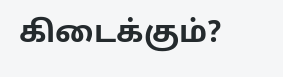கிடைக்கும்?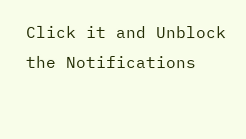Click it and Unblock the Notifications